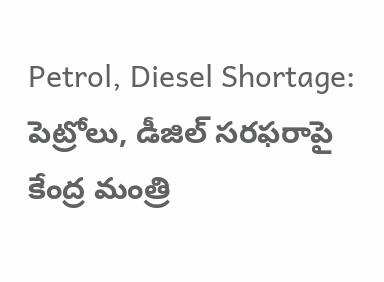Petrol, Diesel Shortage: పెట్రోలు, డీజిల్ సరఫరాపై కేంద్ర మంత్రి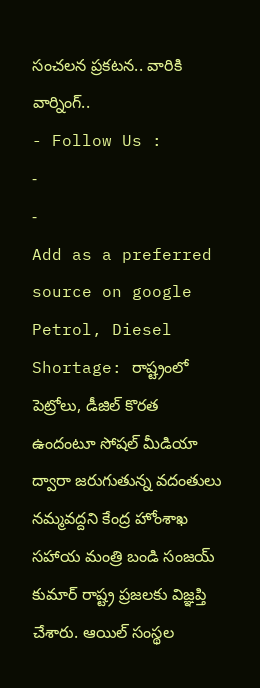సంచలన ప్రకటన.. వారికి వార్నింగ్..
- Follow Us :
-
-
Add as a preferred
source on google
Petrol, Diesel Shortage: రాష్ట్రంలో పెట్రోలు, డీజిల్ కొరత ఉందంటూ సోషల్ మీడియా ద్వారా జరుగుతున్న వదంతులు నమ్మవద్దని కేంద్ర హోంశాఖ సహాయ మంత్రి బండి సంజయ్ కుమార్ రాష్ట్ర ప్రజలకు విజ్ఞప్తి చేశారు. ఆయిల్ సంస్థల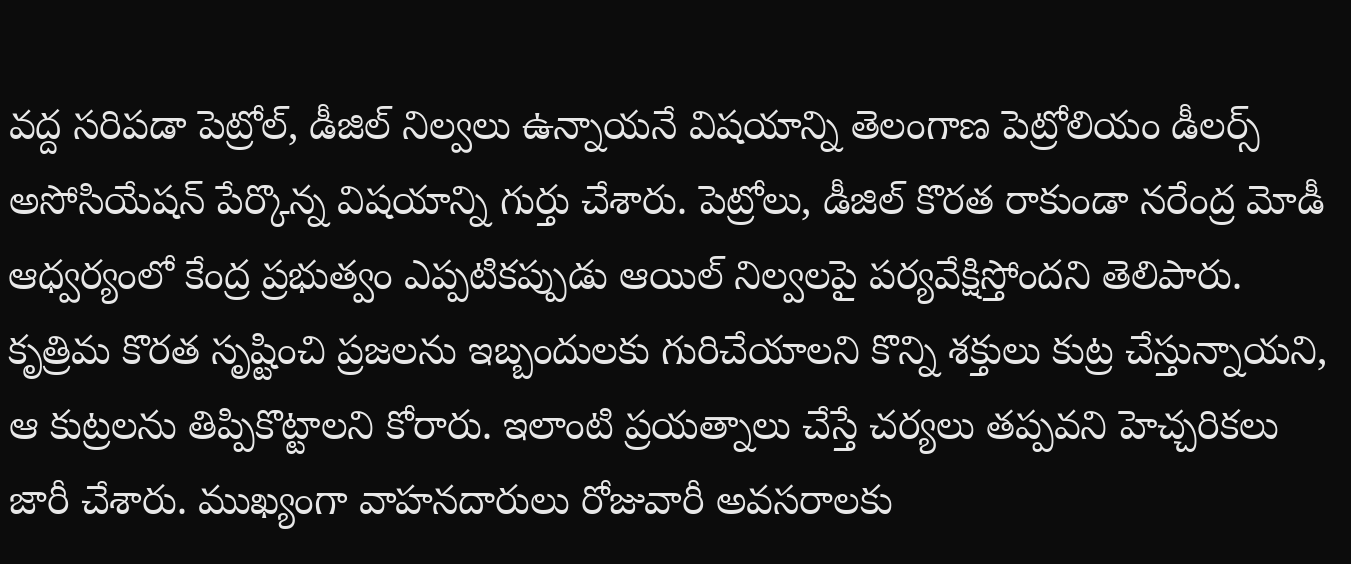వద్ద సరిపడా పెట్రోల్, డీజిల్ నిల్వలు ఉన్నాయనే విషయాన్ని తెలంగాణ పెట్రోలియం డీలర్స్ అసోసియేషన్ పేర్కొన్న విషయాన్ని గుర్తు చేశారు. పెట్రోలు, డీజిల్ కొరత రాకుండా నరేంద్ర మోడీ ఆధ్వర్యంలో కేంద్ర ప్రభుత్వం ఎప్పటికప్పుడు ఆయిల్ నిల్వలపై పర్యవేక్షిస్తోందని తెలిపారు. కృత్రిమ కొరత సృష్టించి ప్రజలను ఇబ్బందులకు గురిచేయాలని కొన్ని శక్తులు కుట్ర చేస్తున్నాయని, ఆ కుట్రలను తిప్పికొట్టాలని కోరారు. ఇలాంటి ప్రయత్నాలు చేస్తే చర్యలు తప్పవని హెచ్చరికలు జారీ చేశారు. ముఖ్యంగా వాహనదారులు రోజువారీ అవసరాలకు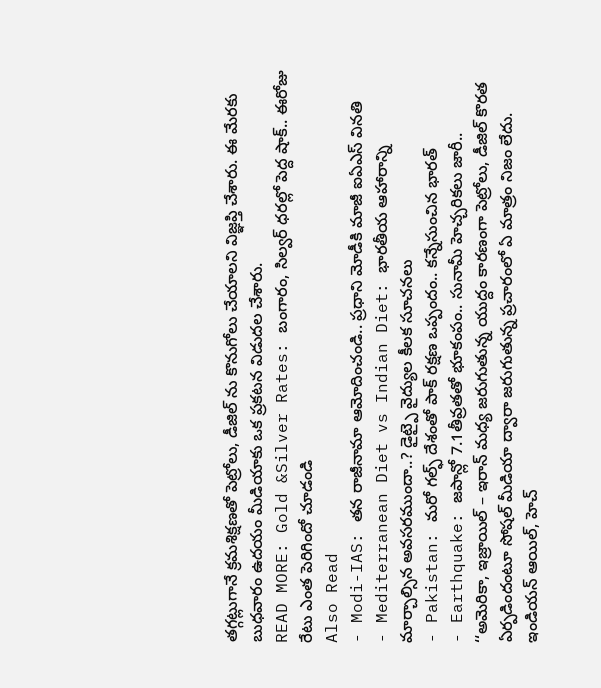తగ్గట్లుగానే క్రమశిక్షణతో పెట్రోలు, డీజిల్ ను కొనుగోలు చేయాలని విజ్ఞప్తి చేశారు. ఈ మేరకు బుధవారం ఉదయం మీడియాకు ఒక ప్రకటన విడుదల చేశారు.
READ MORE: Gold &Silver Rates: బంగారం, సిల్వర్ ధరల్లో పెద్ద షాక్.. ఈరోజు రేటు ఎంత పెరిగిందో చూడండి
Also Read
- Modi-IAS: తన రాజీనామా ఆమోదించండి.. ప్రధాని మోడీకి మాజీ ఐఏఎస్ వినతి
- Mediterranean Diet vs Indian Diet: భారతీయ ఆహారాన్ని మార్చాల్సిన అవసరముందా..? డైట్పై వైద్యుల కీలక సూచనలు
- Pakistan: మరో గల్ఫ్ దేశంతో పాక్ రక్షణ ఒప్పందం.. కన్నేసుంచిన భారత్
- Earthquake: జపాన్లో 7.1తీవ్రతతో భూకంపం.. సునామీ హెచ్చరికలు జారీ..
‘‘అమెరికా, ఇజ్రాయిల్ – ఇరాన్ మధ్య జరుగుతున్న యుద్దం కారణంగా పెట్రోలు, డీజిల్ కొరత ఏర్పడిందంటూ సోషల్ మీడియా ద్వారా జరుగుతున్న ప్రచారంలో ఏ మాత్రం నిజం లేదు. ఇండియన్ ఆయిల్, హెచ్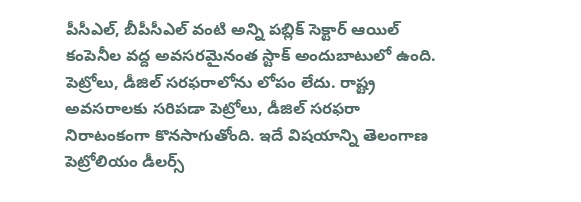పీసీఎల్, బీపీసీఎల్ వంటి అన్ని పబ్లిక్ సెక్టార్ ఆయిల్ కంపెనీల వద్ద అవసరమైనంత స్టాక్ అందుబాటులో ఉంది. పెట్రోలు, డీజిల్ సరఫరాలోను లోపం లేదు. రాష్ట్ర అవసరాలకు సరిపడా పెట్రోలు, డీజిల్ సరఫరా నిరాటంకంగా కొనసాగుతోంది. ఇదే విషయాన్ని తెలంగాణ పెట్రోలియం డీలర్స్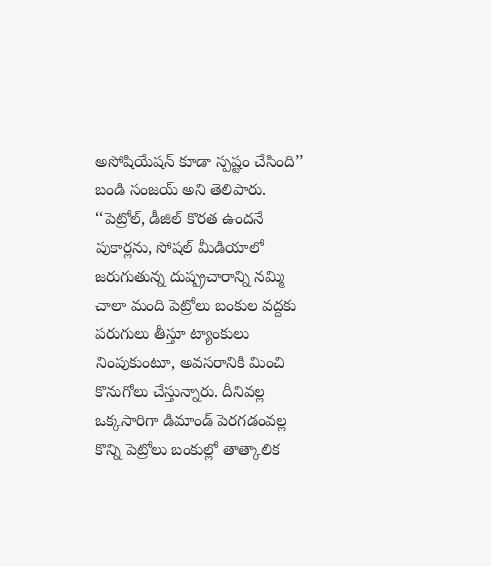అసోషియేషన్ కూడా స్పష్టం చేసింది’’ బండి సంజయ్ అని తెలిపారు. ‘‘పెట్రోల్, డీజిల్ కొరత ఉందనే పుకార్లను, సోషల్ మీడియాలో జరుగుతున్న దుష్ప్రచారాన్ని నమ్మి చాలా మంది పెట్రోలు బంకుల వద్దకు పరుగులు తీస్తూ ట్యాంకులు నింపుకుంటూ, అవసరానికి మించి కొనుగోలు చేస్తున్నారు. దీనివల్ల ఒక్కసారిగా డిమాండ్ పెరగడంవల్ల కొన్ని పెట్రోలు బంకుల్లో తాత్కాలిక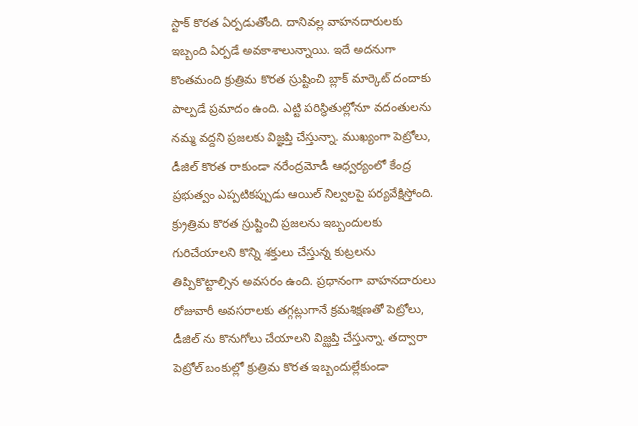స్టాక్ కొరత ఏర్పడుతోంది. దానివల్ల వాహనదారులకు ఇబ్బంది ఏర్పడే అవకాశాలున్నాయి. ఇదే అదనుగా కొంతమంది క్రుత్రిమ కొరత స్రుష్టించి బ్లాక్ మార్కెట్ దందాకు పాల్పడే ప్రమాదం ఉంది. ఎట్టి పరిస్థితుల్లోనూ వదంతులను నమ్మ వద్దని ప్రజలకు విజ్ఞప్తి చేస్తున్నా. ముఖ్యంగా పెట్రోలు, డీజిల్ కొరత రాకుండా నరేంద్రమోడీ ఆధ్వర్యంలో కేంద్ర ప్రభుత్వం ఎప్పటికప్పుడు ఆయిల్ నిల్వలపై పర్యవేక్షిస్తోంది. క్ర్రుత్రిమ కొరత స్రుష్టించి ప్రజలను ఇబ్బందులకు గురిచేయాలని కొన్ని శక్తులు చేస్తున్న కుట్రలను తిప్పికొట్టాల్సిన అవసరం ఉంది. ప్రధానంగా వాహనదారులు రోజువారీ అవసరాలకు తగ్గట్లుగానే క్రమశిక్షణతో పెట్రోలు, డీజిల్ ను కొనుగోలు చేయాలని విజ్ఝప్తి చేస్తున్నా. తద్వారా పెట్రోల్ బంకుల్లో క్రుత్రిమ కొరత ఇబ్బందుల్లేకుండా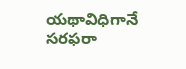యథావిధిగానే సరఫరా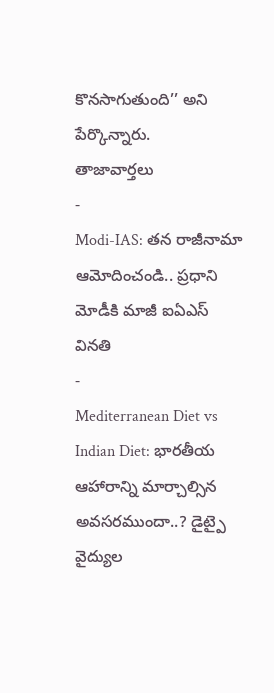కొనసాగుతుంది’’ అని పేర్కొన్నారు.
తాజావార్తలు
-
Modi-IAS: తన రాజీనామా ఆమోదించండి.. ప్రధాని మోడీకి మాజీ ఐఏఎస్ వినతి
-
Mediterranean Diet vs Indian Diet: భారతీయ ఆహారాన్ని మార్చాల్సిన అవసరముందా..? డైట్పై వైద్యుల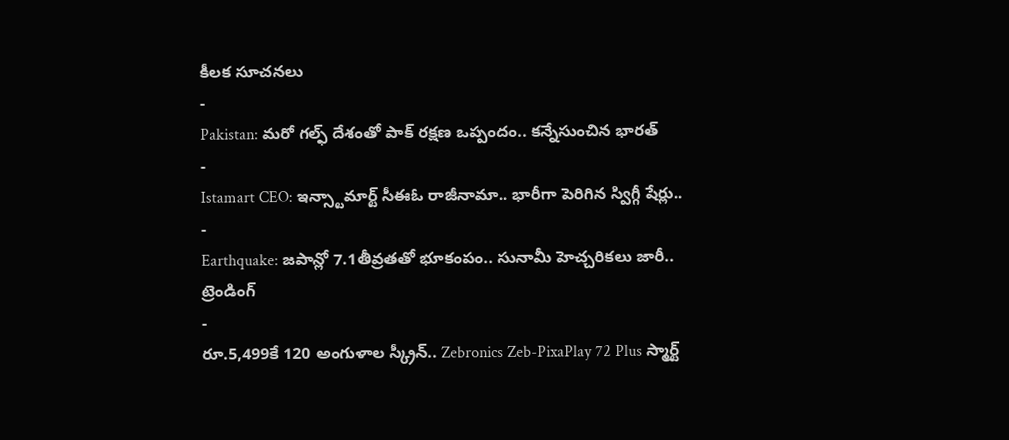కీలక సూచనలు
-
Pakistan: మరో గల్ఫ్ దేశంతో పాక్ రక్షణ ఒప్పందం.. కన్నేసుంచిన భారత్
-
Istamart CEO: ఇన్స్టామార్ట్ సీఈఓ రాజీనామా.. భారీగా పెరిగిన స్విగ్గీ షేర్లు..
-
Earthquake: జపాన్లో 7.1తీవ్రతతో భూకంపం.. సునామీ హెచ్చరికలు జారీ..
ట్రెండింగ్
-
రూ.5,499కే 120 అంగుళాల స్క్రీన్.. Zebronics Zeb-PixaPlay 72 Plus స్మార్ట్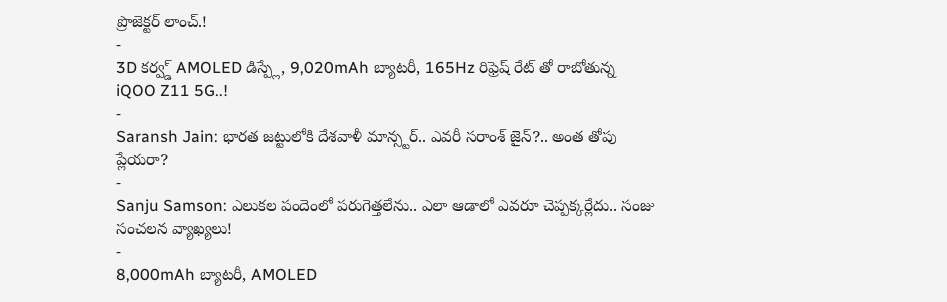ప్రొజెక్టర్ లాంచ్.!
-
3D కర్వ్డ్ AMOLED డిస్ప్లే, 9,020mAh బ్యాటరీ, 165Hz రిఫ్రెష్ రేట్ తో రాబోతున్న iQOO Z11 5G..!
-
Saransh Jain: భారత జట్టులోకి దేశవాళీ మాన్స్టర్.. ఎవరీ సరాంశ్ జైన్?.. అంత తోపు ప్లేయరా?
-
Sanju Samson: ఎలుకల పందెంలో పరుగెత్తలేను.. ఎలా ఆడాలో ఎవరూ చెప్పక్కర్లేదు.. సంజు సంచలన వ్యాఖ్యలు!
-
8,000mAh బ్యాటరీ, AMOLED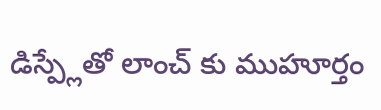డిస్ప్లేతో లాంచ్ కు ముహూర్తం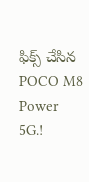ఫిక్స్ చేసిన POCO M8 Power 5G.!